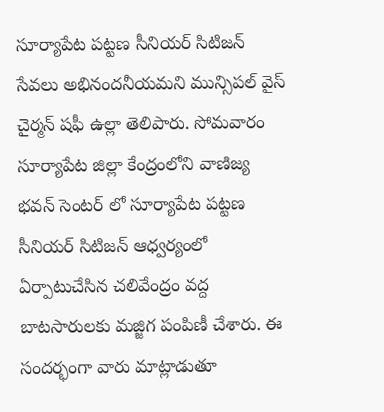సూర్యాపేట పట్టణ సీనియర్ సిటిజన్ సేవలు అభినందనీయమని మున్సిపల్ వైస్ చైర్మన్ షఫీ ఉల్లా తెలిపారు. సోమవారం సూర్యాపేట జిల్లా కేంద్రంలోని వాణిజ్య భవన్ సెంటర్ లో సూర్యాపేట పట్టణ సీనియర్ సిటిజన్ ఆధ్వర్యంలో ఏర్పాటుచేసిన చలివేంద్రం వద్ద బాటసారులకు మజ్జిగ పంపిణీ చేశారు. ఈ సందర్భంగా వారు మాట్లాడుతూ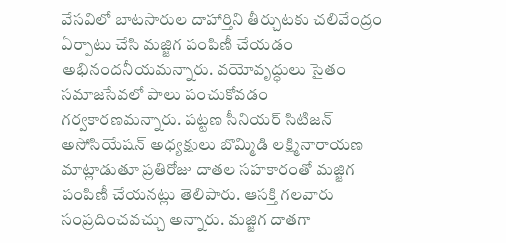వేసవిలో బాటసారుల దాహార్తిని తీర్చుటకు చలివేంద్రం ఏర్పాటు చేసి మజ్జిగ పంపిణీ చేయడం అభినందనీయమన్నారు. వయోవృద్ధులు సైతం సమాజసేవలో పాలు పంచుకోవడం గర్వకారణమన్నారు. పట్టణ సీనియర్ సిటిజన్ అసోసియేషన్ అధ్యక్షులు బొమ్మిడి లక్ష్మినారాయణ మాట్లాడుతూ ప్రతిరోజు దాతల సహకారంతో మజ్జిగ పంపిణీ చేయనట్లు తెలిపారు. ఆసక్తి గలవారు సంప్రదించవచ్చు అన్నారు. మజ్జిగ దాతగా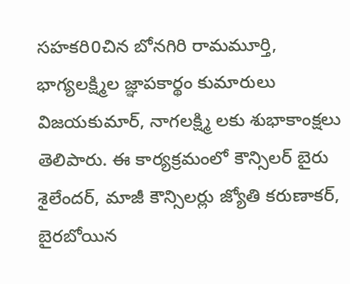సహకరి0చిన బోనగిరి రామమూర్తి, భాగ్యలక్ష్మిల జ్ఞాపకార్థం కుమారులు విజయకుమార్, నాగలక్ష్మి లకు శుభాకాంక్షలు తెలిపారు. ఈ కార్యక్రమంలో కౌన్సిలర్ బైరు శైలేందర్, మాజీ కౌన్సిలర్లు జ్యోతి కరుణాకర్, బైరబోయిన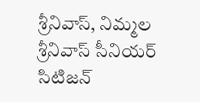శ్రీనివాస్, నిమ్మల శ్రీనివాస్ సీనియర్ సిటిజన్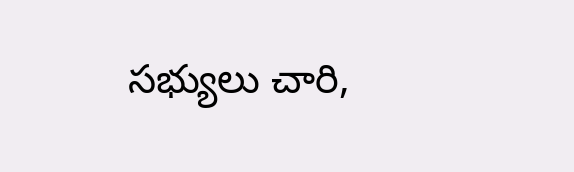సభ్యులు చారి,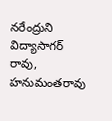నరేంద్రుని విద్యాసాగర్ రావు, హనుమంతరావు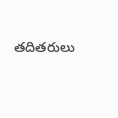తదితరులు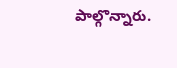పాల్గొన్నారు.